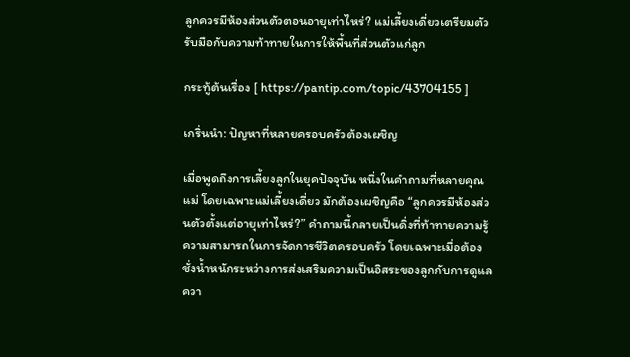ลูกควรมีห้องส่วนตัวตอนอายุเท่าไหร่? แม่เลี้ยงเดี่ยวเตรียมตัวรับมือกับความท้าทายในการให้พื้นที่ส่วนตัวแก่ลูก

กระทู้ต้นเรื่อง [ https://pantip.com/topic/43704155 ]

เกริ่นนำ: ปัญหาที่หลายครอบครัวต้องเผชิญ

เมื่อพูดถึงการเลี้ยงลูกในยุคปัจจุบัน หนึ่งในคำถามที่หลายคุณแม่ โดยเฉพาะแม่เลี้ยงเดี่ยว มักต้องเผชิญคือ “ลูกควรมีห้องส่วนตัวตั้งแต่อายุเท่าไหร่?” คำถามนี้กลายเป็นดิ่งที่ท้าทายความรู้ความสามารถในการจัดการชีวิตครอบครัว โดยเฉพาะเมื่อต้องชั่งน้ำหนักระหว่างการส่งเสริมความเป็นอิสระของลูกกับการดูแลควา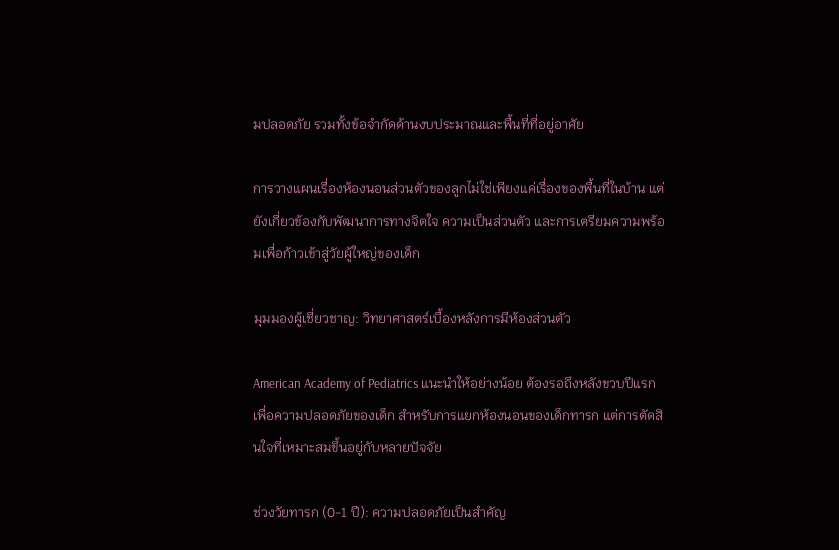มปลอดภัย รวมทั้งข้อจำกัดด้านงบประมาณและพื้นที่ที่อยู่อาศัย

การวางแผนเรื่องห้องนอนส่วนตัวของลูกไม่ใช่เพียงแค่เรื่องของพื้นที่ในบ้าน แต่ยังเกี่ยวข้องกับพัฒนาการทางจิตใจ ความเป็นส่วนตัว และการเตรียมความพร้อมเพื่อก้าวเข้าสู่วัยผู้ใหญ่ของเด็ก

มุมมองผู้เชี่ยวชาญ: วิทยาศาสตร์เบื้องหลังการมีห้องส่วนตัว

American Academy of Pediatrics แนะนำให้อย่างน้อย ต้องรอถึงหลังขวบปีแรก เพื่อความปลอดภัยของเด็ก สำหรับการแยกห้องนอนของเด็กทารก แต่การตัดสินใจที่เหมาะสมขึ้นอยู่กับหลายปัจจัย

ช่วงวัยทารก (0-1 ปี): ความปลอดภัยเป็นสำคัญ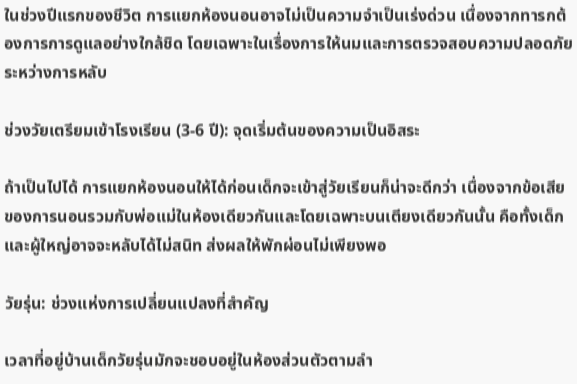ในช่วงปีแรกของชีวิต การแยกห้องนอนอาจไม่เป็นความจำเป็นเร่งด่วน เนื่องจากทารกต้องการการดูแลอย่างใกล้ชิด โดยเฉพาะในเรื่องการให้นมและการตรวจสอบความปลอดภัยระหว่างการหลับ

ช่วงวัยเตรียมเข้าโรงเรียน (3-6 ปี): จุดเริ่มต้นของความเป็นอิสระ

ถ้าเป็นไปได้ การแยกห้องนอนให้ได้ก่อนเด็กจะเข้าสู่วัยเรียนก็น่าจะดีกว่า เนื่องจากข้อเสียของการนอนรวมกับพ่อแม่ในห้องเดียวกันและโดยเฉพาะบนเตียงเดียวกันนั้น คือทั้งเด็กและผู้ใหญ่อาจจะหลับได้ไม่สนิท ส่งผลให้พักผ่อนไม่เพียงพอ

วัยรุ่น: ช่วงแห่งการเปลี่ยนแปลงที่สำคัญ

เวลาที่อยู่บ้านเด็กวัยรุ่นมักจะชอบอยู่ในห้องส่วนตัวตามลำ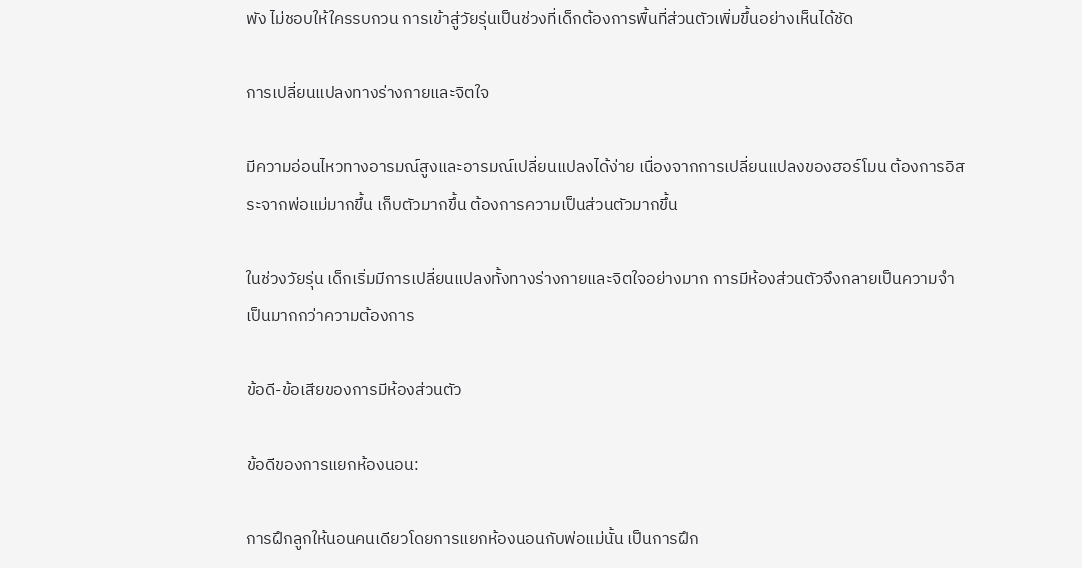พัง ไม่ชอบให้ใครรบกวน การเข้าสู่วัยรุ่นเป็นช่วงที่เด็กต้องการพื้นที่ส่วนตัวเพิ่มขึ้นอย่างเห็นได้ชัด

การเปลี่ยนแปลงทางร่างกายและจิตใจ

มีความอ่อนไหวทางอารมณ์สูงและอารมณ์เปลี่ยนแปลงได้ง่าย เนื่องจากการเปลี่ยนแปลงของฮอร์โมน ต้องการอิสระจากพ่อแม่มากขึ้น เก็บตัวมากขึ้น ต้องการความเป็นส่วนตัวมากขึ้น

ในช่วงวัยรุ่น เด็กเริ่มมีการเปลี่ยนแปลงทั้งทางร่างกายและจิตใจอย่างมาก การมีห้องส่วนตัวจึงกลายเป็นความจำเป็นมากกว่าความต้องการ

ข้อดี-ข้อเสียของการมีห้องส่วนตัว

ข้อดีของการแยกห้องนอน:

การฝึกลูกให้นอนคนเดียวโดยการแยกห้องนอนกับพ่อแม่นั้น เป็นการฝึก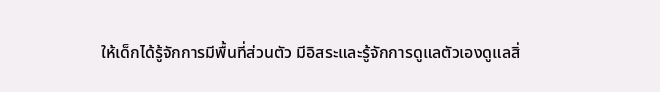ให้เด็กได้รู้จักการมีพื้นที่ส่วนตัว มีอิสระและรู้จักการดูแลตัวเองดูแลสิ่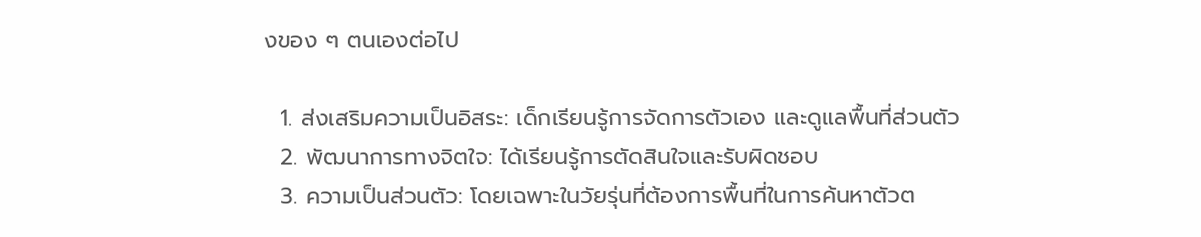งของ ๆ ตนเองต่อไป

  1. ส่งเสริมความเป็นอิสระ: เด็กเรียนรู้การจัดการตัวเอง และดูแลพื้นที่ส่วนตัว
  2. พัฒนาการทางจิตใจ: ได้เรียนรู้การตัดสินใจและรับผิดชอบ
  3. ความเป็นส่วนตัว: โดยเฉพาะในวัยรุ่นที่ต้องการพื้นที่ในการค้นหาตัวต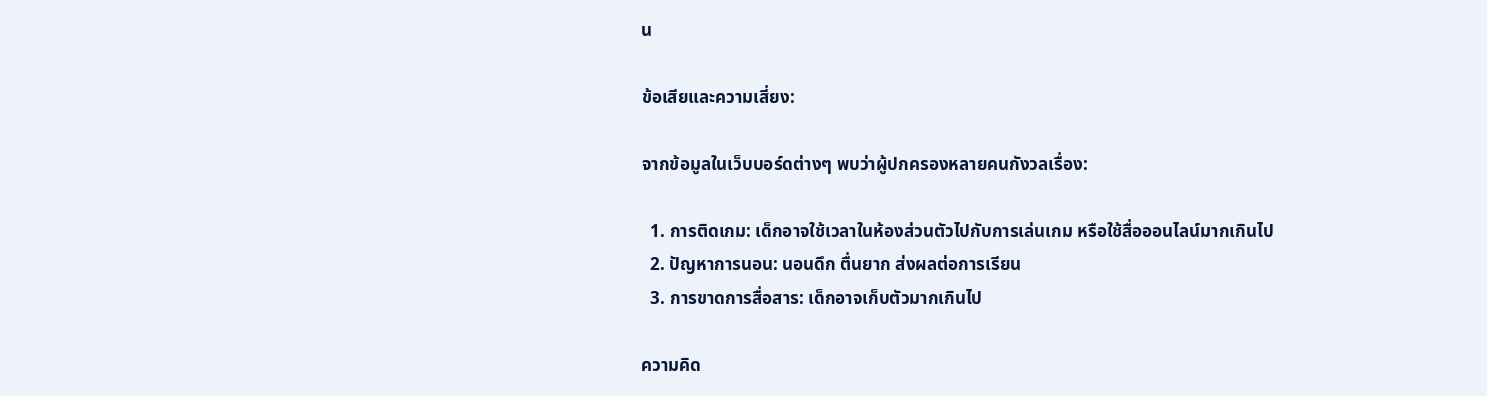น

ข้อเสียและความเสี่ยง:

จากข้อมูลในเว็บบอร์ดต่างๆ พบว่าผู้ปกครองหลายคนกังวลเรื่อง:

  1. การติดเกม: เด็กอาจใช้เวลาในห้องส่วนตัวไปกับการเล่นเกม หรือใช้สื่อออนไลน์มากเกินไป
  2. ปัญหาการนอน: นอนดึก ตื่นยาก ส่งผลต่อการเรียน
  3. การขาดการสื่อสาร: เด็กอาจเก็บตัวมากเกินไป

ความคิด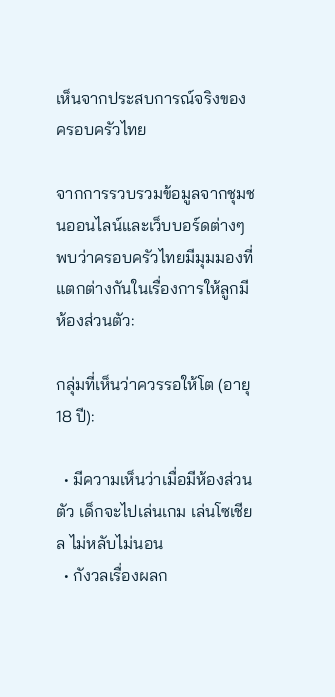เห็นจากประสบการณ์จริงของครอบครัวไทย

จากการรวบรวมข้อมูลจากชุมชนออนไลน์และเว็บบอร์ดต่างๆ พบว่าครอบครัวไทยมีมุมมองที่แตกต่างกันในเรื่องการให้ลูกมีห้องส่วนตัว:

กลุ่มที่เห็นว่าควรรอให้โต (อายุ 18 ปี):

  • มีความเห็นว่าเมื่อมีห้องส่วนตัว เด็กจะไปเล่นเกม เล่นโซเชียล ไม่หลับไม่นอน
  • กังวลเรื่องผลก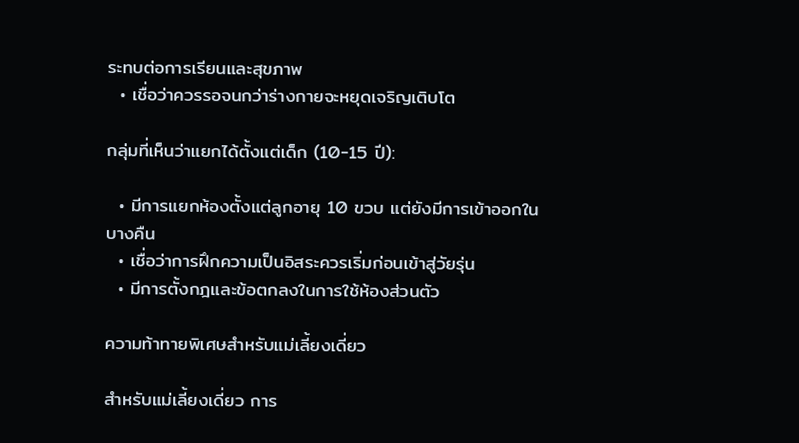ระทบต่อการเรียนและสุขภาพ
  • เชื่อว่าควรรอจนกว่าร่างกายจะหยุดเจริญเติบโต

กลุ่มที่เห็นว่าแยกได้ตั้งแต่เด็ก (10-15 ปี):

  • มีการแยกห้องตั้งแต่ลูกอายุ 10 ขวบ แต่ยังมีการเข้าออกในบางคืน
  • เชื่อว่าการฝึกความเป็นอิสระควรเริ่มก่อนเข้าสู่วัยรุ่น
  • มีการตั้งกฎและข้อตกลงในการใช้ห้องส่วนตัว

ความท้าทายพิเศษสำหรับแม่เลี้ยงเดี่ยว

สำหรับแม่เลี้ยงเดี่ยว การ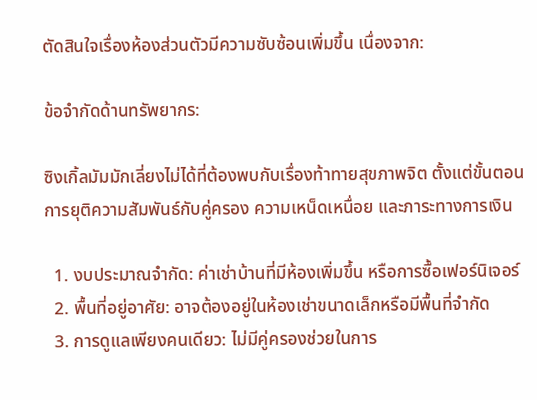ตัดสินใจเรื่องห้องส่วนตัวมีความซับซ้อนเพิ่มขึ้น เนื่องจาก:

ข้อจำกัดด้านทรัพยากร:

ซิงเกิ้ลมัมมักเลี่ยงไม่ได้ที่ต้องพบกับเรื่องท้าทายสุขภาพจิต ตั้งแต่ขั้นตอนการยุติความสัมพันธ์กับคู่ครอง ความเหน็ดเหนื่อย และภาระทางการเงิน

  1. งบประมาณจำกัด: ค่าเช่าบ้านที่มีห้องเพิ่มขึ้น หรือการซื้อเฟอร์นิเจอร์
  2. พื้นที่อยู่อาศัย: อาจต้องอยู่ในห้องเช่าขนาดเล็กหรือมีพื้นที่จำกัด
  3. การดูแลเพียงคนเดียว: ไม่มีคู่ครองช่วยในการ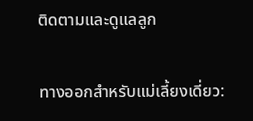ติดตามและดูแลลูก

ทางออกสำหรับแม่เลี้ยงเดี่ยว: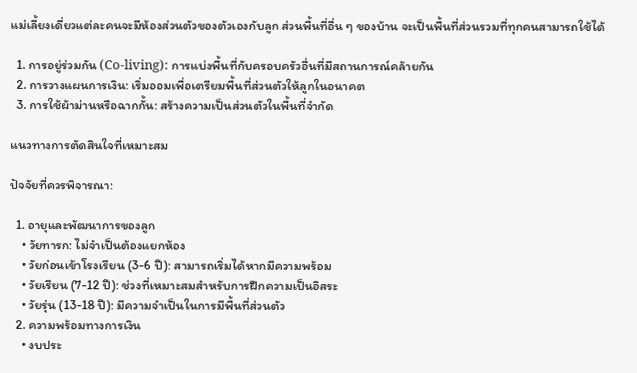แม่เลี้ยงเดี่ยวแต่ละคนจะมีห้องส่วนตัวของตัวเองกับลูก ส่วนพื้นที่อื่น ๆ ของบ้าน จะเป็นพื้นที่ส่วนรวมที่ทุกคนสามารถใช้ได้

  1. การอยู่ร่วมกัน (Co-living): การแบ่งพื้นที่กับครอบครัวอื่นที่มีสถานการณ์คล้ายกัน
  2. การวางแผนการเงิน: เริ่มออมเพื่อเตรียมพื้นที่ส่วนตัวให้ลูกในอนาคต
  3. การใช้ผ้าม่านหรือฉากกั้น: สร้างความเป็นส่วนตัวในพื้นที่จำกัด

แนวทางการตัดสินใจที่เหมาะสม

ปัจจัยที่ควรพิจารณา:

  1. อายุและพัฒนาการของลูก
    • วัยทารก: ไม่จำเป็นต้องแยกห้อง
    • วัยก่อนเข้าโรงเรียน (3-6 ปี): สามารถเริ่มได้หากมีความพร้อม
    • วัยเรียน (7-12 ปี): ช่วงที่เหมาะสมสำหรับการฝึกความเป็นอิสระ
    • วัยรุ่น (13-18 ปี): มีความจำเป็นในการมีพื้นที่ส่วนตัว
  2. ความพร้อมทางการเงิน
    • งบประ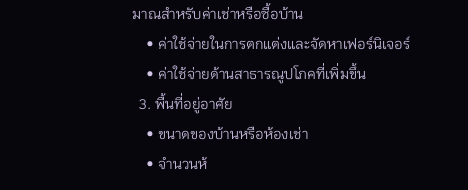มาณสำหรับค่าเช่าหรือซื้อบ้าน
    • ค่าใช้จ่ายในการตกแต่งและจัดหาเฟอร์นิเจอร์
    • ค่าใช้จ่ายด้านสาธารณูปโภคที่เพิ่มขึ้น
  3. พื้นที่อยู่อาศัย
    • ขนาดของบ้านหรือห้องเช่า
    • จำนวนห้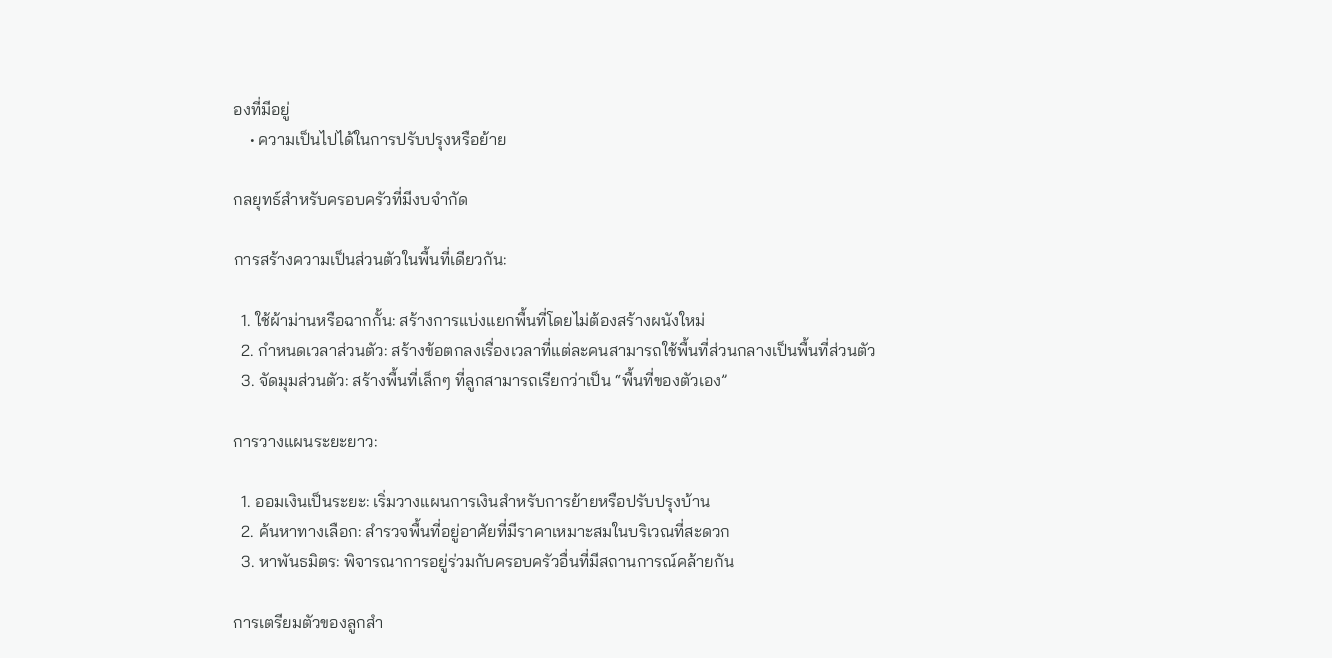องที่มีอยู่
    • ความเป็นไปได้ในการปรับปรุงหรือย้าย

กลยุทธ์สำหรับครอบครัวที่มีงบจำกัด

การสร้างความเป็นส่วนตัวในพื้นที่เดียวกัน:

  1. ใช้ผ้าม่านหรือฉากกั้น: สร้างการแบ่งแยกพื้นที่โดยไม่ต้องสร้างผนังใหม่
  2. กำหนดเวลาส่วนตัว: สร้างข้อตกลงเรื่องเวลาที่แต่ละคนสามารถใช้พื้นที่ส่วนกลางเป็นพื้นที่ส่วนตัว
  3. จัดมุมส่วนตัว: สร้างพื้นที่เล็กๆ ที่ลูกสามารถเรียกว่าเป็น “พื้นที่ของตัวเอง”

การวางแผนระยะยาว:

  1. ออมเงินเป็นระยะ: เริ่มวางแผนการเงินสำหรับการย้ายหรือปรับปรุงบ้าน
  2. ค้นหาทางเลือก: สำรวจพื้นที่อยู่อาศัยที่มีราคาเหมาะสมในบริเวณที่สะดวก
  3. หาพันธมิตร: พิจารณาการอยู่ร่วมกับครอบครัวอื่นที่มีสถานการณ์คล้ายกัน

การเตรียมตัวของลูกสำ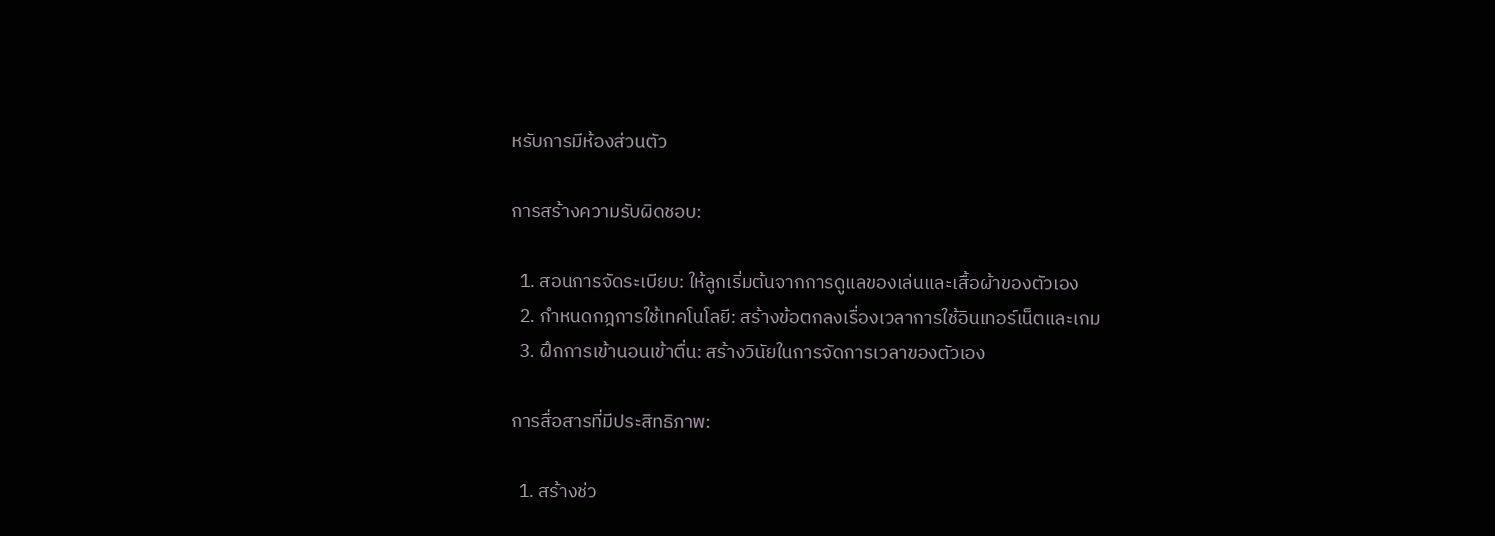หรับการมีห้องส่วนตัว

การสร้างความรับผิดชอบ:

  1. สอนการจัดระเบียบ: ให้ลูกเริ่มต้นจากการดูแลของเล่นและเสื้อผ้าของตัวเอง
  2. กำหนดกฎการใช้เทคโนโลยี: สร้างข้อตกลงเรื่องเวลาการใช้อินเทอร์เน็ตและเกม
  3. ฝึกการเข้านอนเข้าตื่น: สร้างวินัยในการจัดการเวลาของตัวเอง

การสื่อสารที่มีประสิทธิภาพ:

  1. สร้างช่ว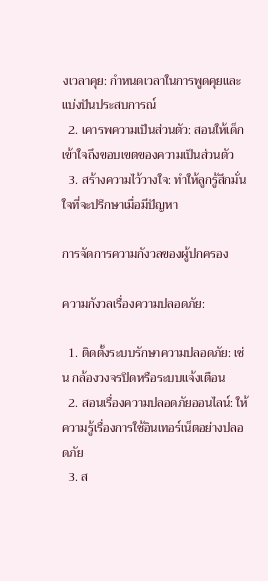งเวลาคุย: กำหนดเวลาในการพูดคุยและแบ่งปันประสบการณ์
  2. เคารพความเป็นส่วนตัว: สอนให้เด็กเข้าใจถึงขอบเขตของความเป็นส่วนตัว
  3. สร้างความไว้วางใจ: ทำให้ลูกรู้สึกมั่นใจที่จะปรึกษาเมื่อมีปัญหา

การจัดการความกังวลของผู้ปกครอง

ความกังวลเรื่องความปลอดภัย:

  1. ติดตั้งระบบรักษาความปลอดภัย: เช่น กล้องวงจรปิดหรือระบบแจ้งเตือน
  2. สอนเรื่องความปลอดภัยออนไลน์: ให้ความรู้เรื่องการใช้อินเทอร์เน็ตอย่างปลอดภัย
  3. ส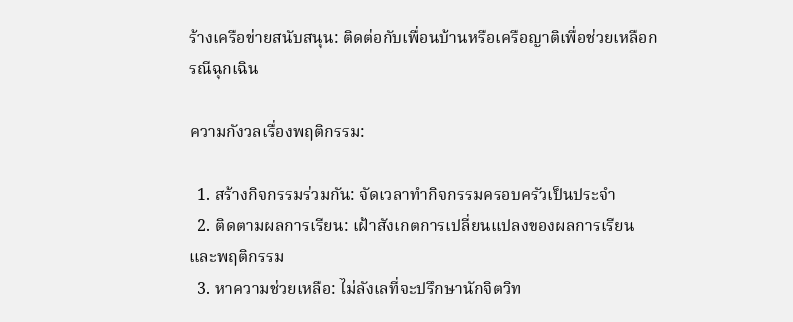ร้างเครือข่ายสนับสนุน: ติดต่อกับเพื่อนบ้านหรือเครือญาติเพื่อช่วยเหลือกรณีฉุกเฉิน

ความกังวลเรื่องพฤติกรรม:

  1. สร้างกิจกรรมร่วมกัน: จัดเวลาทำกิจกรรมครอบครัวเป็นประจำ
  2. ติดตามผลการเรียน: เฝ้าสังเกตการเปลี่ยนแปลงของผลการเรียนและพฤติกรรม
  3. หาความช่วยเหลือ: ไม่ลังเลที่จะปรึกษานักจิตวิท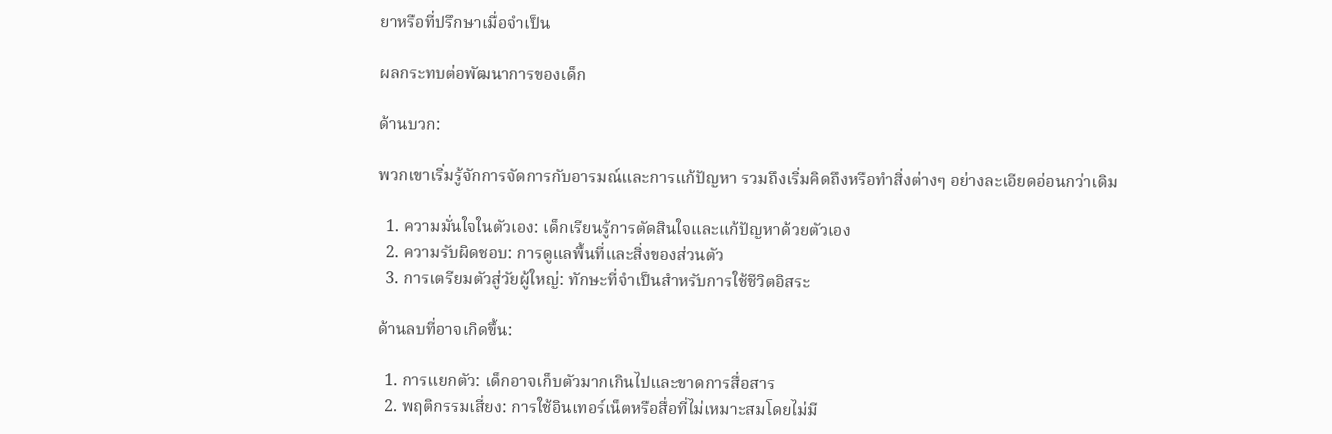ยาหรือที่ปรึกษาเมื่อจำเป็น

ผลกระทบต่อพัฒนาการของเด็ก

ด้านบวก:

พวกเขาเริ่มรู้จักการจัดการกับอารมณ์และการแก้ปัญหา รวมถึงเริ่มคิดถึงหรือทำสิ่งต่างๆ อย่างละเอียดอ่อนกว่าเดิม

  1. ความมั่นใจในตัวเอง: เด็กเรียนรู้การตัดสินใจและแก้ปัญหาด้วยตัวเอง
  2. ความรับผิดชอบ: การดูแลพื้นที่และสิ่งของส่วนตัว
  3. การเตรียมตัวสู่วัยผู้ใหญ่: ทักษะที่จำเป็นสำหรับการใช้ชีวิตอิสระ

ด้านลบที่อาจเกิดขึ้น:

  1. การแยกตัว: เด็กอาจเก็บตัวมากเกินไปและขาดการสื่อสาร
  2. พฤติกรรมเสี่ยง: การใช้อินเทอร์เน็ตหรือสื่อที่ไม่เหมาะสมโดยไม่มี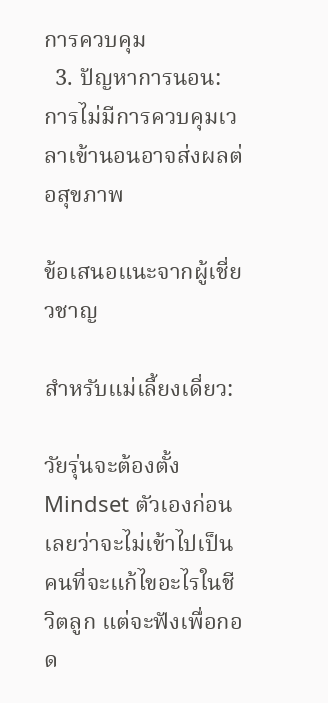การควบคุม
  3. ปัญหาการนอน: การไม่มีการควบคุมเวลาเข้านอนอาจส่งผลต่อสุขภาพ

ข้อเสนอแนะจากผู้เชี่ยวชาญ

สำหรับแม่เลี้ยงเดี่ยว:

วัยรุ่นจะต้องตั้ง Mindset ตัวเองก่อนเลยว่าจะไม่เข้าไปเป็นคนที่จะแก้ไขอะไรในชีวิตลูก แต่จะฟังเพื่อกอด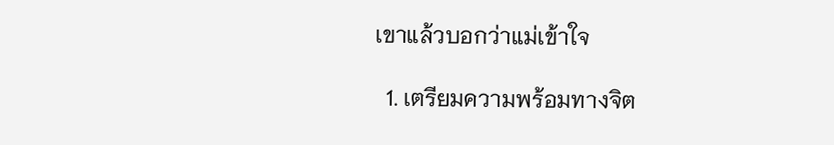เขาแล้วบอกว่าแม่เข้าใจ

  1. เตรียมความพร้อมทางจิต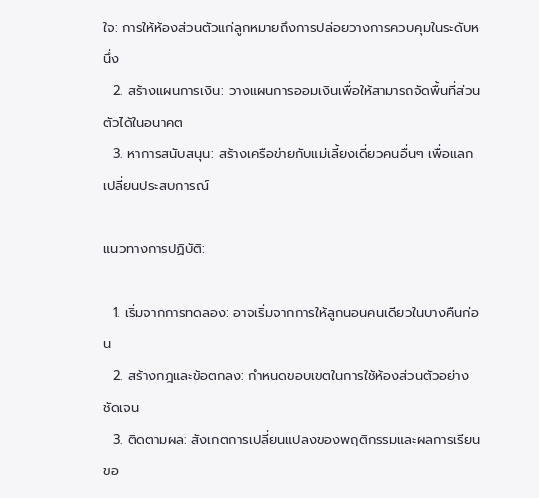ใจ: การให้ห้องส่วนตัวแก่ลูกหมายถึงการปล่อยวางการควบคุมในระดับหนึ่ง
  2. สร้างแผนการเงิน: วางแผนการออมเงินเพื่อให้สามารถจัดพื้นที่ส่วนตัวได้ในอนาคต
  3. หาการสนับสนุน: สร้างเครือข่ายกับแม่เลี้ยงเดี่ยวคนอื่นๆ เพื่อแลกเปลี่ยนประสบการณ์

แนวทางการปฏิบัติ:

  1. เริ่มจากการทดลอง: อาจเริ่มจากการให้ลูกนอนคนเดียวในบางคืนก่อน
  2. สร้างกฎและข้อตกลง: กำหนดขอบเขตในการใช้ห้องส่วนตัวอย่างชัดเจน
  3. ติดตามผล: สังเกตการเปลี่ยนแปลงของพฤติกรรมและผลการเรียนขอ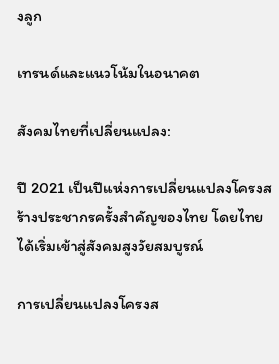งลูก

เทรนด์และแนวโน้มในอนาคต

สังคมไทยที่เปลี่ยนแปลง:

ปี 2021 เป็นปีแห่งการเปลี่ยนแปลงโครงสร้างประชากรครั้งสำคัญของไทย โดยไทยได้เริ่มเข้าสู่สังคมสูงวัยสมบูรณ์

การเปลี่ยนแปลงโครงส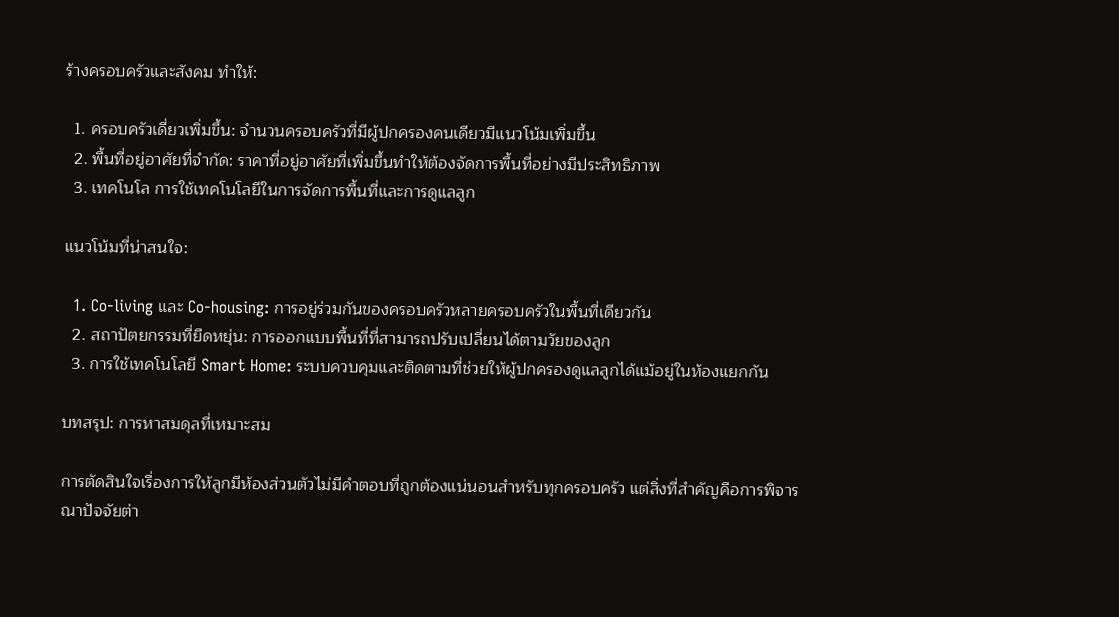ร้างครอบครัวและสังคม ทำให้:

  1. ครอบครัวเดี่ยวเพิ่มขึ้น: จำนวนครอบครัวที่มีผู้ปกครองคนเดียวมีแนวโน้มเพิ่มขึ้น
  2. พื้นที่อยู่อาศัยที่จำกัด: ราคาที่อยู่อาศัยที่เพิ่มขึ้นทำให้ต้องจัดการพื้นที่อย่างมีประสิทธิภาพ
  3. เทคโนโล การใช้เทคโนโลยีในการจัดการพื้นที่และการดูแลลูก

แนวโน้มที่น่าสนใจ:

  1. Co-living และ Co-housing: การอยู่ร่วมกันของครอบครัวหลายครอบครัวในพื้นที่เดียวกัน
  2. สถาปัตยกรรมที่ยืดหยุ่น: การออกแบบพื้นที่ที่สามารถปรับเปลี่ยนได้ตามวัยของลูก
  3. การใช้เทคโนโลยี Smart Home: ระบบควบคุมและติดตามที่ช่วยให้ผู้ปกครองดูแลลูกได้แม้อยู่ในห้องแยกกัน

บทสรุป: การหาสมดุลที่เหมาะสม

การตัดสินใจเรื่องการให้ลูกมีห้องส่วนตัวไม่มีคำตอบที่ถูกต้องแน่นอนสำหรับทุกครอบครัว แต่สิ่งที่สำคัญคือการพิจารณาปัจจัยต่า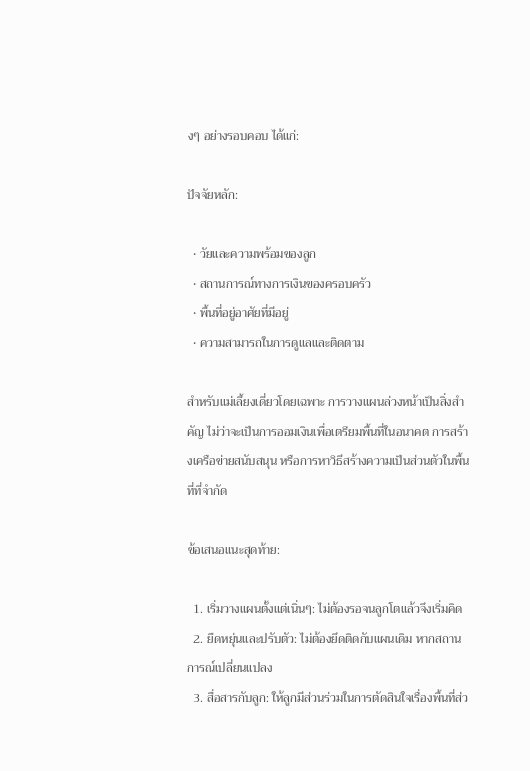งๆ อย่างรอบคอบ ได้แก่:

ปัจจัยหลัก:

  • วัยและความพร้อมของลูก
  • สถานการณ์ทางการเงินของครอบครัว
  • พื้นที่อยู่อาศัยที่มีอยู่
  • ความสามารถในการดูแลและติดตาม

สำหรับแม่เลี้ยงเดี่ยวโดยเฉพาะ การวางแผนล่วงหน้าเป็นสิ่งสำคัญ ไม่ว่าจะเป็นการออมเงินเพื่อเตรียมพื้นที่ในอนาคต การสร้างเครือข่ายสนับสนุน หรือการหาวิธีสร้างความเป็นส่วนตัวในพื้นที่ที่จำกัด

ข้อเสนอแนะสุดท้าย:

  1. เริ่มวางแผนตั้งแต่เนิ่นๆ: ไม่ต้องรอจนลูกโตแล้วจึงเริ่มคิด
  2. ยืดหยุ่นและปรับตัว: ไม่ต้องยึดติดกับแผนเดิม หากสถานการณ์เปลี่ยนแปลง
  3. สื่อสารกับลูก: ให้ลูกมีส่วนร่วมในการตัดสินใจเรื่องพื้นที่ส่ว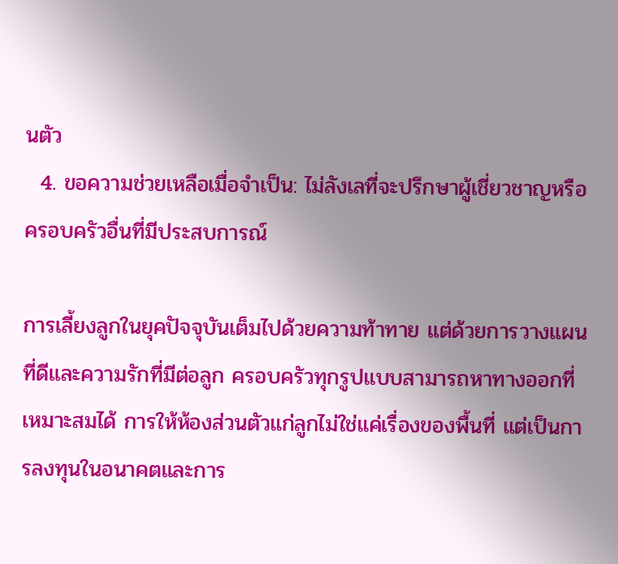นตัว
  4. ขอความช่วยเหลือเมื่อจำเป็น: ไม่ลังเลที่จะปรึกษาผู้เชี่ยวชาญหรือครอบครัวอื่นที่มีประสบการณ์

การเลี้ยงลูกในยุคปัจจุบันเต็มไปด้วยความท้าทาย แต่ด้วยการวางแผนที่ดีและความรักที่มีต่อลูก ครอบครัวทุกรูปแบบสามารถหาทางออกที่เหมาะสมได้ การให้ห้องส่วนตัวแก่ลูกไม่ใช่แค่เรื่องของพื้นที่ แต่เป็นการลงทุนในอนาคตและการ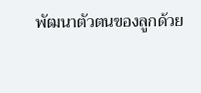พัฒนาตัวตนของลูกด้วย